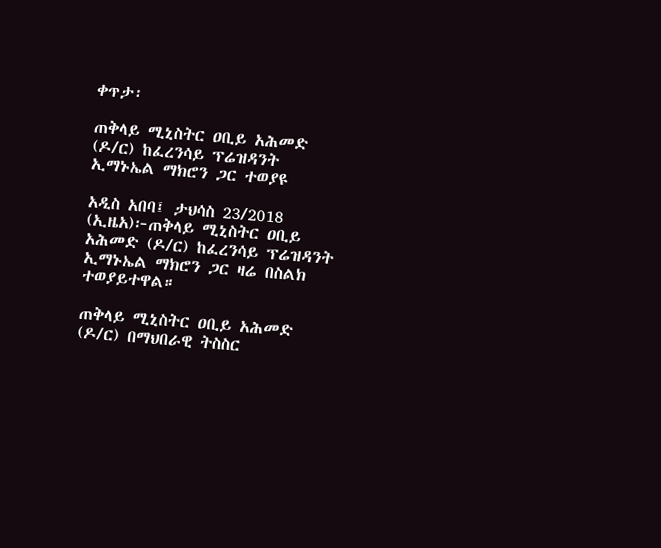ቀጥታ፡

ጠቅላይ ሚኒስትር ዐቢይ አሕመድ (ዶ/ር) ከፈረንሳይ ፕሬዝዳንት ኢማኑኤል ማክሮን ጋር ተወያዩ

አዲስ አበባ፤ ታህሳስ 23/2018 (ኢዜአ)፦ጠቅላይ ሚኒስትር ዐቢይ አሕመድ (ዶ/ር) ከፈረንሳይ ፕሬዝዳንት ኢማኑኤል ማክሮን ጋር ዛሬ በስልክ ተወያይተዋል።

ጠቅላይ ሚኒስትር ዐቢይ አሕመድ (ዶ/ር) በማህበራዊ ትስስር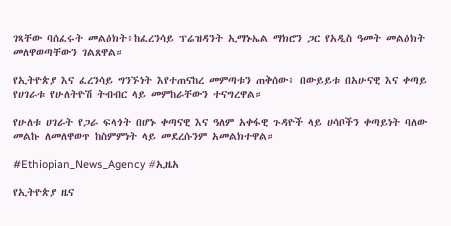ገጻቸው ባሰፈሩት መልዕክት፥ከፈረንሳይ ፕሬዝዳንት ኢማኑኤል ማክሮን ጋር የአዲስ ዓመት መልዕክት መለዋወጣቸውን ገልጸዋል።

የኢትዮጵያ እና ፈረንሳይ ግንኙነት እየተጠናከረ መምጣቱን ጠቅሰው፥ በውይይቱ በአሁናዊ እና ቀጣይ የሀገራቱ የሁለትዮሽ ትብብር ላይ መምከራቸውን ተናግረዋል።

የሁለቱ ሀገራት የጋራ ፍላጎት በሆኑ ቀጣናዊ እና ዓለም አቀፋዊ ጉዳዮች ላይ ሀሳቦችን ቀጣይነት ባለው መልኩ ለመለዋወጥ ከስምምነት ላይ መደረሱንም አመልክተዋል።

#Ethiopian_News_Agency #ኢዜአ

የኢትዮጵያ ዜና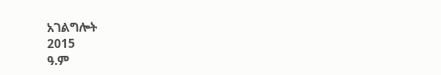አገልግሎት
2015
ዓ.ም